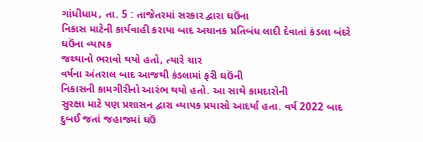ગાંધીધામ, તા. 5 : તાજેતરમાં સરકાર દ્વારા ઘઉંના
નિકાસ માટેની કાર્યવાહી કરાયા બાદ અચાનક પ્રતિબંધ લાદી દેવાતાં કંડલા બંદરે ઘઉંના વ્યાપક
જથ્થાનો ભરાવો થયો હતો, ત્યારે ચાર
વર્ષના અંતરાલ બાદ આજથી કંડલામાં ફરી ઘઉંની
નિકાસની કામગીરીનો આરંભ થયો હતો. આ સાથે કામદારોની
સુરક્ષા માટે પણ પ્રશાસન દ્વારા વ્યાપક પ્રયાસો આદર્યા હતા. વર્ષ 2022 બાદ દુબઈ જતાં જહાજમાં ઘઉં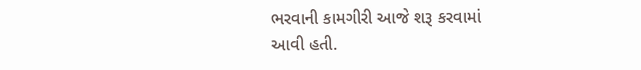ભરવાની કામગીરી આજે શરૂ કરવામાં
આવી હતી.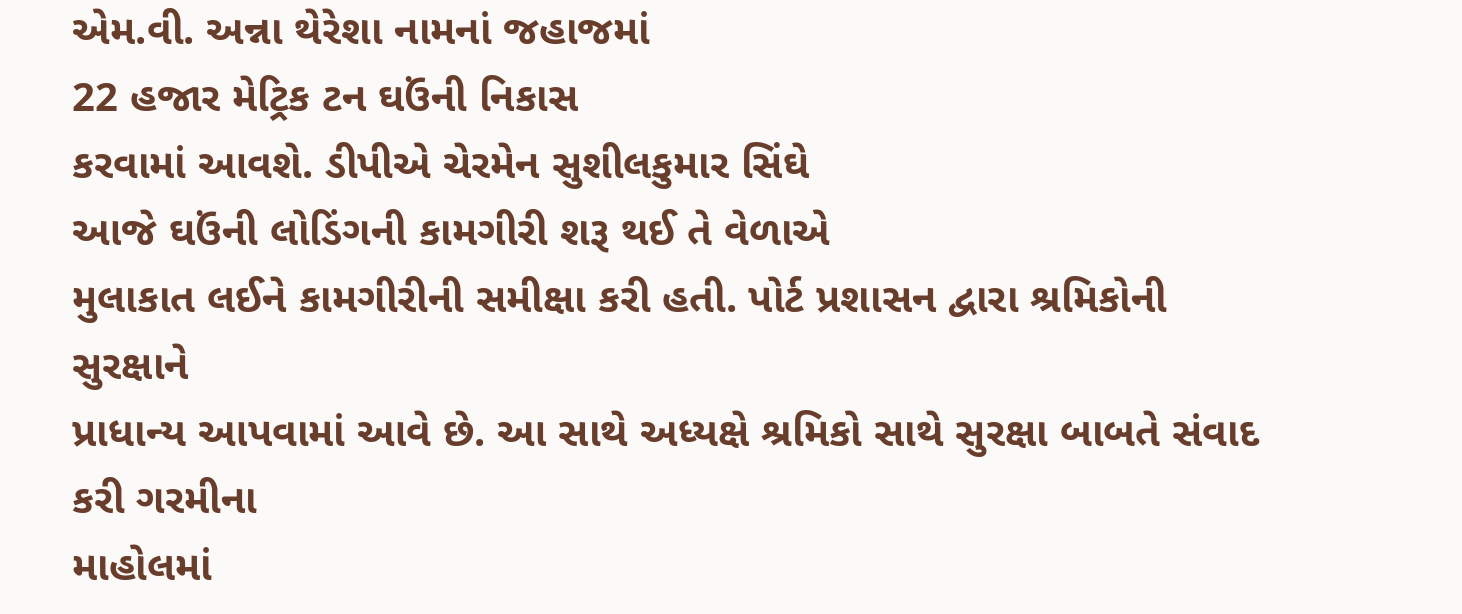એમ.વી. અન્ના થેરેશા નામનાં જહાજમાં
22 હજાર મેટ્રિક ટન ઘઉંની નિકાસ
કરવામાં આવશે. ડીપીએ ચેરમેન સુશીલકુમાર સિંઘે
આજે ઘઉંની લોડિંગની કામગીરી શરૂ થઈ તે વેળાએ
મુલાકાત લઈને કામગીરીની સમીક્ષા કરી હતી. પોર્ટ પ્રશાસન દ્વારા શ્રમિકોની સુરક્ષાને
પ્રાધાન્ય આપવામાં આવે છે. આ સાથે અધ્યક્ષે શ્રમિકો સાથે સુરક્ષા બાબતે સંવાદ કરી ગરમીના
માહોલમાં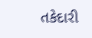તકેદારી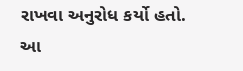રાખવા અનુરોધ કર્યો હતો. આ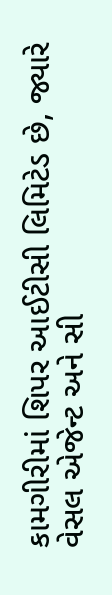કામગીરીમાં શિપર આઈટીસી લિમિટેડ છે, જ્યારે વેસલ એજેન્ટ અને સી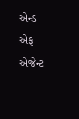એન્ડ એફ એજેન્ટ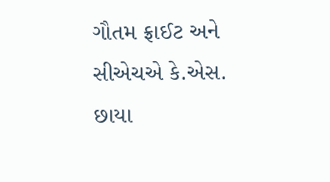ગૌતમ ફ્રાઈટ અને સીએચએ કે.એસ.
છાયા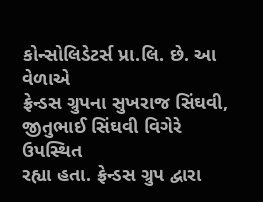કોન્સોલિડેટર્સ પ્રા.લિ. છે. આ વેળાએ
ફ્રેન્ડસ ગ્રુપના સુખરાજ સિંઘવી, જીતુભાઈ સિંઘવી વિગેરે ઉપસ્થિત
રહ્યા હતા. ફ્રેન્ડસ ગ્રુપ દ્વારા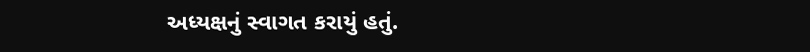અધ્યક્ષનું સ્વાગત કરાયું હતું.